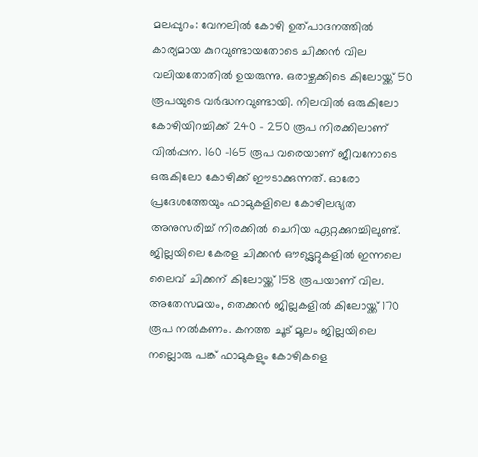മലപ്പുറം: വേനലിൽ കോഴി ഉത്പാദനത്തിൽ കാര്യമായ കുറവുണ്ടായതോടെ ചിക്കൻ വില വലിയതോതിൽ ഉയരുന്നു. ഒരാഴ്ചക്കിടെ കിലോയ്ക്ക് 50 രൂപയുടെ വർദ്ധനവുണ്ടായി. നിലവിൽ ഒരുകിലോ കോഴിയിറച്ചിക്ക് 240 - 250 രൂപ നിരക്കിലാണ് വിൽപ്പന. 160 -165 രൂപ വരെയാണ് ജീവനോടെ ഒരുകിലോ കോഴിക്ക് ഈടാക്കുന്നത്. ഓരോ പ്രദേശത്തേയും ഫാമുകളിലെ കോഴിലഭ്യത അനുസരിച്ച് നിരക്കിൽ ചെറിയ ഏറ്റക്കുറച്ചിലുണ്ട്.
ജില്ലയിലെ കേരള ചിക്കൻ ഔട്ട്ലെറ്റുകളിൽ ഇന്നലെ ലൈവ് ചിക്കന് കിലോയ്ക്ക് 158 രൂപയാണ് വില. അതേസമയം, തെക്കൻ ജില്ലകളിൽ കിലോയ്ക്ക് 170 രൂപ നൽകണം. കനത്ത ചൂട് മൂലം ജില്ലയിലെ നല്ലൊരു പങ്ക് ഫാമുകളും കോഴികളെ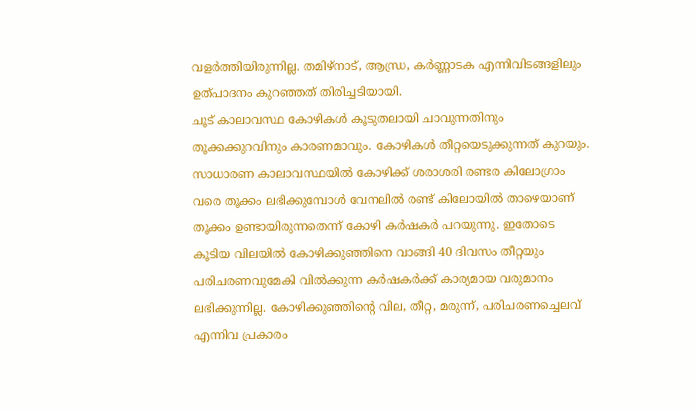വളർത്തിയിരുന്നില്ല. തമിഴ്നാട്, ആന്ധ്ര, കർണ്ണാടക എന്നിവിടങ്ങളിലും ഉത്പാദനം കുറഞ്ഞത് തിരിച്ചടിയായി.
ചൂട് കാലാവസ്ഥ കോഴികൾ കൂടുതലായി ചാവുന്നതിനും തൂക്കക്കുറവിനും കാരണമാവും. കോഴികൾ തീറ്റയെടുക്കുന്നത് കുറയും. സാധാരണ കാലാവസ്ഥയിൽ കോഴിക്ക് ശരാശരി രണ്ടര കിലോഗ്രാം വരെ തൂക്കം ലഭിക്കുമ്പോൾ വേനലിൽ രണ്ട് കിലോയിൽ താഴെയാണ് തൂക്കം ഉണ്ടായിരുന്നതെന്ന് കോഴി കർഷകർ പറയുന്നു. ഇതോടെ കൂടിയ വിലയിൽ കോഴിക്കുഞ്ഞിനെ വാങ്ങി 40 ദിവസം തീറ്റയും പരിചരണവുമേകി വിൽക്കുന്ന കർഷകർക്ക് കാര്യമായ വരുമാനം ലഭിക്കുന്നില്ല. കോഴിക്കുഞ്ഞിന്റെ വില, തീറ്റ, മരുന്ന്, പരിചരണച്ചെലവ് എന്നിവ പ്രകാരം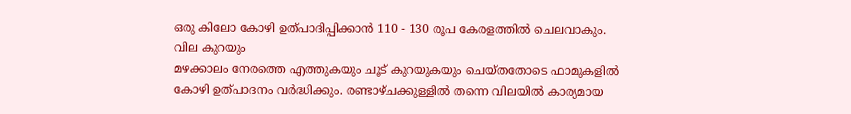ഒരു കിലോ കോഴി ഉത്പാദിപ്പിക്കാൻ 110 - 130 രൂപ കേരളത്തിൽ ചെലവാകും.
വില കുറയും
മഴക്കാലം നേരത്തെ എത്തുകയും ചൂട് കുറയുകയും ചെയ്തതോടെ ഫാമുകളിൽ കോഴി ഉത്പാദനം വർദ്ധിക്കും. രണ്ടാഴ്ചക്കുള്ളിൽ തന്നെ വിലയിൽ കാര്യമായ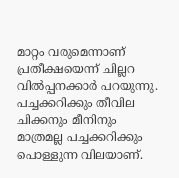മാറ്റം വരുമെന്നാണ് പ്രതീക്ഷയെന്ന് ചില്ലറ വിൽപ്പനക്കാർ പറയുന്നു.
പച്ചക്കറിക്കും തീവില
ചിക്കനും മീനിനും മാത്രമല്ല പച്ചക്കറിക്കും പൊള്ളുന്ന വിലയാണ്.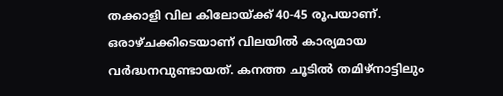തക്കാളി വില കിലോയ്ക്ക് 40-45 രൂപയാണ്. ഒരാഴ്ചക്കിടെയാണ് വിലയിൽ കാര്യമായ വർദ്ധനവുണ്ടായത്. കനത്ത ചൂടിൽ തമിഴ്നാട്ടിലും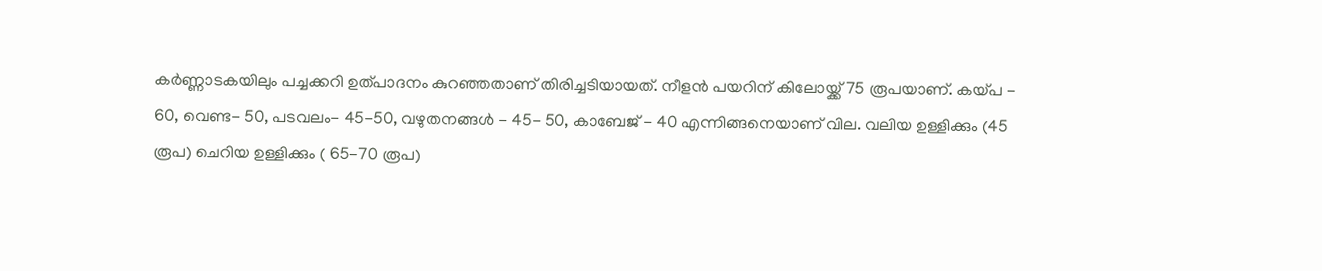കർണ്ണാടകയിലും പച്ചക്കറി ഉത്പാദനം കുറഞ്ഞതാണ് തിരിച്ചടിയായത്. നീളൻ പയറിന് കിലോയ്ക്ക് 75 രൂപയാണ്. കയ്പ - 60, വെണ്ട- 50, പടവലം- 45-50, വഴുതനങ്ങൾ - 45- 50, കാബേജ് - 40 എന്നിങ്ങനെയാണ് വില. വലിയ ഉള്ളിക്കും (45 രൂപ) ചെറിയ ഉള്ളിക്കും ( 65-70 രൂപ)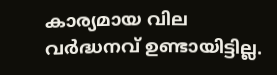കാര്യമായ വില വർദ്ധനവ് ഉണ്ടായിട്ടില്ല.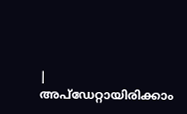|
അപ്ഡേറ്റായിരിക്കാം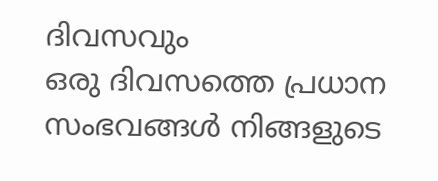ദിവസവും
ഒരു ദിവസത്തെ പ്രധാന സംഭവങ്ങൾ നിങ്ങളുടെ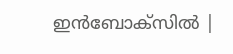ഇൻബോക്സിൽ |